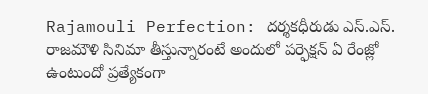Rajamouli Perfection: దర్శకధీరుడు ఎస్.ఎస్. రాజమౌళి సినిమా తీస్తున్నారంటే అందులో పర్ఫెక్షన్ ఏ రేంజ్లో ఉంటుందో ప్రత్యేకంగా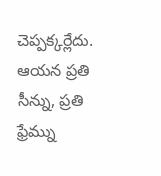చెప్పక్కర్లేదు. ఆయన ప్రతి సీన్ను, ప్రతి ఫ్రేమ్ను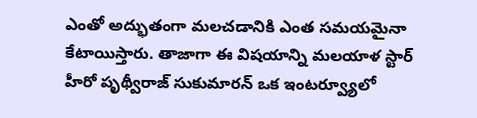ఎంతో అద్భుతంగా మలచడానికి ఎంత సమయమైనా కేటాయిస్తారు. తాజాగా ఈ విషయాన్ని మలయాళ స్టార్ హీరో పృథ్వీరాజ్ సుకుమారన్ ఒక ఇంటర్వ్యూలో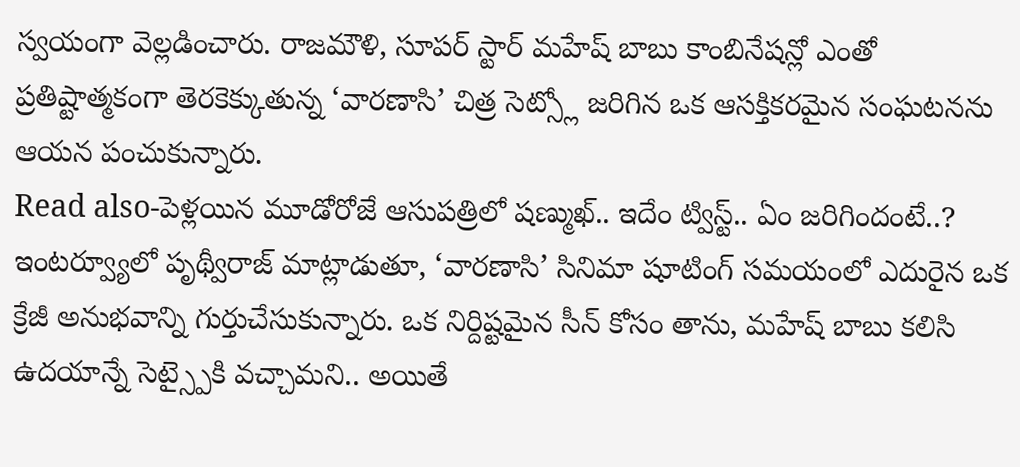స్వయంగా వెల్లడించారు. రాజమౌళి, సూపర్ స్టార్ మహేష్ బాబు కాంబినేషన్లో ఎంతో ప్రతిష్టాత్మకంగా తెరకెక్కుతున్న ‘వారణాసి’ చిత్ర సెట్స్లో జరిగిన ఒక ఆసక్తికరమైన సంఘటనను ఆయన పంచుకున్నారు.
Read also-పెళ్లయిన మూడోరోజే ఆసుపత్రిలో షణ్ముఖ్.. ఇదేం ట్విస్ట్.. ఏం జరిగిందంటే..?
ఇంటర్వ్యూలో పృథ్వీరాజ్ మాట్లాడుతూ, ‘వారణాసి’ సినిమా షూటింగ్ సమయంలో ఎదురైన ఒక క్రేజీ అనుభవాన్ని గుర్తుచేసుకున్నారు. ఒక నిర్దిష్టమైన సీన్ కోసం తాను, మహేష్ బాబు కలిసి ఉదయాన్నే సెట్స్పైకి వచ్చామని.. అయితే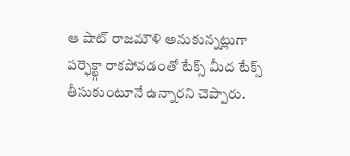ఆ షాట్ రాజమౌళి అనుకున్నట్లుగా పర్ఫెక్ట్గా రాకపోవడంతో టేక్స్ మీద టేక్స్ తీసుకుంటూనే ఉన్నారని చెప్పారు.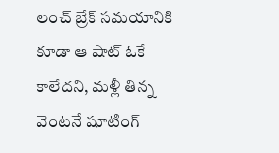లంచ్ బ్రేక్ సమయానికి కూడా ఆ షాట్ ఓకే కాలేదని, మళ్లీ తిన్న వెంటనే షూటింగ్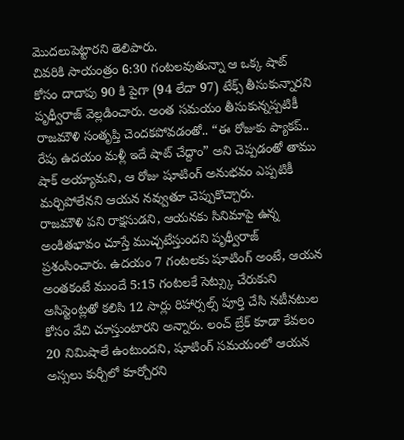మొదలుపెట్టారని తెలిపారు.
చివరికి సాయంత్రం 6:30 గంటలవుతున్నా ఆ ఒక్క షాట్ కోసం దాదాపు 90 కి పైగా (94 లేదా 97) టేక్స్ తీసుకున్నారని పృథ్వీరాజ్ వెల్లడించారు. అంత సమయం తీసుకున్నప్పటికీ రాజమౌళి సంతృప్తి చెందకపోవడంతో.. “ఈ రోజుకు ప్యాకప్.. రేపు ఉదయం మళ్లీ ఇదే షాట్ చేద్దాం” అని చెప్పడంతో తాము షాక్ అయ్యామని, ఆ రోజు షూటింగ్ అనుభవం ఎప్పటికీ మర్చిపోలేనని ఆయన నవ్వుతూ చెప్పుకొచ్చారు.
రాజమౌళి పని రాక్షసుడని, ఆయనకు సినిమాపై ఉన్న అంకితభావం చూస్తే ముచ్చటేస్తుందని పృథ్వీరాజ్ ప్రశంసించారు. ఉదయం 7 గంటలకు షూటింగ్ అంటే, ఆయన అంతకంటే ముందే 5:15 గంటలకే సెట్స్కు చేరుకుని అసిస్టెంట్లతో కలిసి 12 సార్లు రిహార్సల్స్ పూర్తి చేసి నటీనటుల కోసం వేచి చూస్తుంటారని అన్నారు. లంచ్ బ్రేక్ కూడా కేవలం 20 నిమిషాలే ఉంటుందని, షూటింగ్ సమయంలో ఆయన అస్సలు కుర్చీలో కూర్చోరని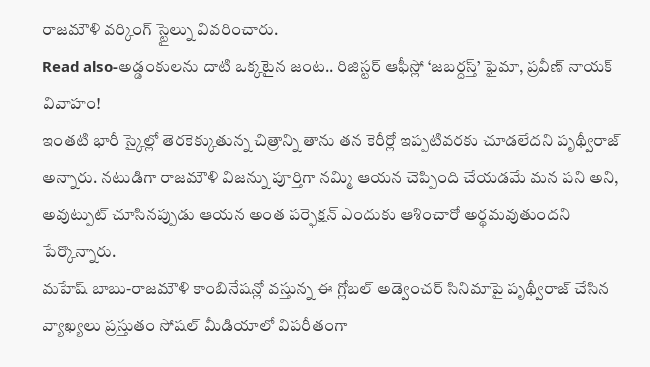రాజమౌళి వర్కింగ్ స్టైల్ను వివరించారు.
Read also-అడ్డంకులను దాటి ఒక్కటైన జంట.. రిజిస్టర్ ఆఫీస్లో ‘జబర్దస్త్’ ఫైమా, ప్రవీణ్ నాయక్ వివాహం!
ఇంతటి భారీ స్కైల్లో తెరకెక్కుతున్న చిత్రాన్ని తాను తన కెరీర్లో ఇప్పటివరకు చూడలేదని పృథ్వీరాజ్ అన్నారు. నటుడిగా రాజమౌళి విజన్ను పూర్తిగా నమ్మి ఆయన చెప్పింది చేయడమే మన పని అని, అవుట్పుట్ చూసినప్పుడు ఆయన అంత పర్ఫెక్షన్ ఎందుకు ఆశించారో అర్థమవుతుందని పేర్కొన్నారు.
మహేష్ బాబు-రాజమౌళి కాంబినేషన్లో వస్తున్న ఈ గ్లోబల్ అడ్వెంచర్ సినిమాపై పృథ్వీరాజ్ చేసిన వ్యాఖ్యలు ప్రస్తుతం సోషల్ మీడియాలో విపరీతంగా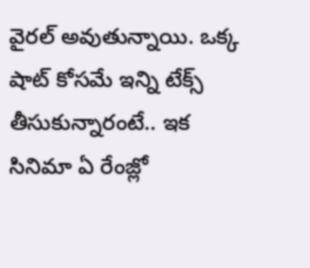వైరల్ అవుతున్నాయి. ఒక్క షాట్ కోసమే ఇన్ని టేక్స్ తీసుకున్నారంటే.. ఇక సినిమా ఏ రేంజ్లో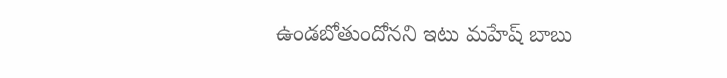ఉండబోతుందోనని ఇటు మహేష్ బాబు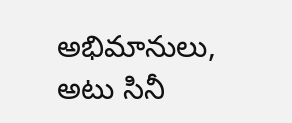అభిమానులు, అటు సినీ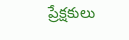ప్రేక్షకులు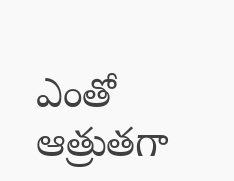ఎంతో ఆత్రుతగా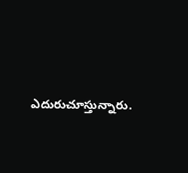ఎదురుచూస్తున్నారు.